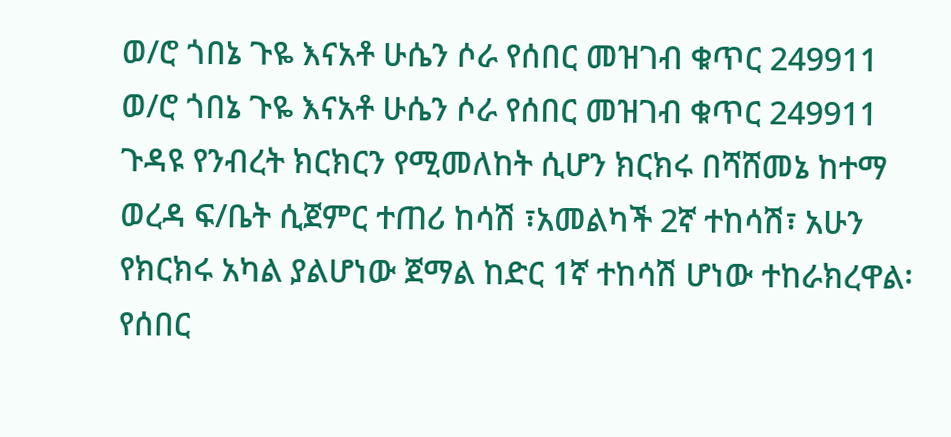ወ/ሮ ጎበኔ ጉዬ እናአቶ ሁሴን ሶራ የሰበር መዝገብ ቁጥር 249911 ወ/ሮ ጎበኔ ጉዬ እናአቶ ሁሴን ሶራ የሰበር መዝገብ ቁጥር 249911 ጉዳዩ የንብረት ክርክርን የሚመለከት ሲሆን ክርክሩ በሻሸመኔ ከተማ ወረዳ ፍ/ቤት ሲጀምር ተጠሪ ከሳሽ ፣አመልካች 2ኛ ተከሳሽ፣ አሁን የክርክሩ አካል ያልሆነው ጀማል ከድር 1ኛ ተከሳሽ ሆነው ተከራክረዋል፡ የሰበር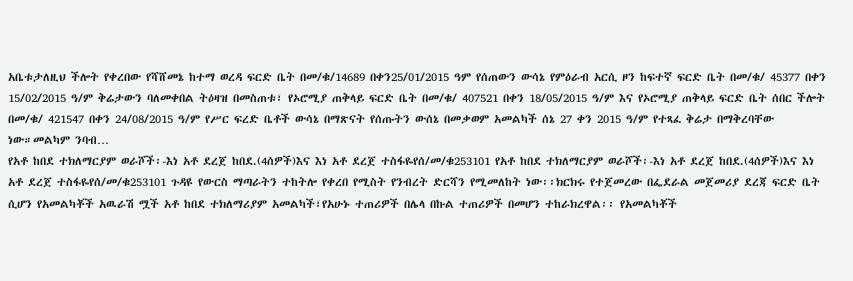አቤቱታለዚህ ችሎት የቀረበው የሻሸመኔ ከተማ ወረዳ ፍርድ ቤት በመ/ቁ/14689 በቀን25/01/2015 ዓም የሰጠውን ውሳኔ የምዕራብ አርሲ ዞን ከፍተኛ ፍርድ ቤት በመ/ቁ/ 45377 በቀን 15/02/2015 ዓ/ም ቅሬታውን ባለመቀበል ትዕዛዝ በመስጠቱ፣ የኦሮሚያ ጠቅላይ ፍርድ ቤት በመ/ቁ/ 407521 በቀን 18/05/2015 ዓ/ም እና የኦሮሚያ ጠቅላይ ፍርድ ቤት ሰበር ችሎት በመ/ቁ/ 421547 በቀን 24/08/2015 ዓ/ም የሥር ፍረድ ቤቶች ውሳኔ በማጽናት የሰጡትን ውሰኔ በመቃወም አመልካች ሰኔ 27 ቀን 2015 ዓ/ም የተጻፈ ቅሬታ በማቅረባቸው ነው።መልካም ንባብ…
የአቶ ከበደ ተክለማርያም ወራሾች፡-እነ አቶ ደረጀ ከበደ.(4ሰዎች)እና እነ አቶ ደረጀ ተስፋዬየሰ/መ/ቁ253101 የአቶ ከበደ ተክለማርያም ወራሾች፡-እነ አቶ ደረጀ ከበደ.(4ሰዎች)እና እነ አቶ ደረጀ ተስፋዬየሰ/መ/ቁ253101 ጉዳዩ የውርስ ማጣራትን ተከትሎ የቀረበ የሚስት የንብረት ድርሻን የሚመለከት ነው፡፡ክርክሩ የተጀመረው በፌደራል መጀመሪያ ደረጃ ፍርድ ቤት ሲሆን የአመልካቾች አዉራሽ ሟች አቶ ከበደ ተክለማሪያም አመልካች፣የአሁኑ ተጠሪዎች በሌላ በኩል ተጠሪዎች በመሆን ተከራክረዋል፡፡ የአመልካቾች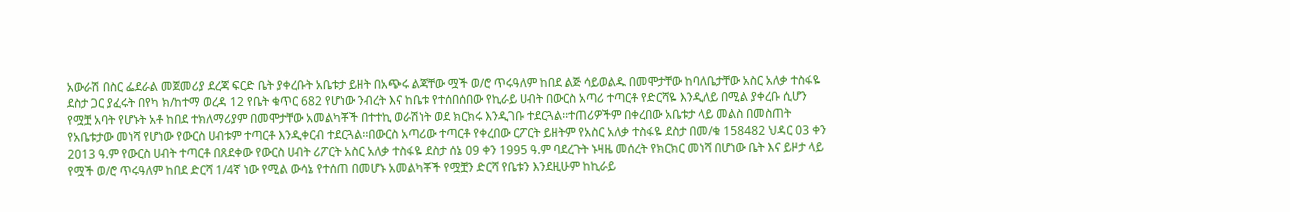አውራሽ በስር ፌደራል መጀመሪያ ደረጃ ፍርድ ቤት ያቀረቡት አቤቱታ ይዘት በአጭሩ ልጃቸው ሟች ወ/ሮ ጥሩዓለም ከበደ ልጅ ሳይወልዱ በመሞታቸው ከባለቤታቸው አስር አለቃ ተስፋዬ ደስታ ጋር ያፈሩት በየካ ክ/ከተማ ወረዳ 12 የቤት ቁጥር 682 የሆነው ንብረት እና ከቤቱ የተሰበሰበው የኪራይ ሀብት በውርስ አጣሪ ተጣርቶ የድርሻዬ እንዲለይ በሚል ያቀረቡ ሲሆን የሟቿ አባት የሆኑት አቶ ከበደ ተክለማሪያም በመሞታቸው አመልካቾች በተተኪ ወራሽነት ወደ ክርክሩ እንዲገቡ ተደርጓል፡፡ተጠሪዎችም በቀረበው አቤቱታ ላይ መልስ በመስጠት የአቤቱታው መነሻ የሆነው የውርስ ሀብቱም ተጣርቶ እንዲቀርብ ተደርጓል፡፡በውርስ አጣሪው ተጣርቶ የቀረበው ርፖርት ይዘትም የአስር አለቃ ተስፋዬ ደስታ በመ/ቁ 158482 ህዳር 03 ቀን 2013 ዓ.ም የውርስ ሀብት ተጣርቶ በጸደቀው የውርስ ሀብት ሪፖርት አስር አለቃ ተስፋዬ ደስታ ሰኔ 09 ቀን 1995 ዓ.ም ባደረጉት ኑዛዜ መሰረት የክርክር መነሻ በሆነው ቤት እና ይዞታ ላይ የሟች ወ/ሮ ጥሩዓለም ከበደ ድርሻ 1/4ኛ ነው የሚል ውሳኔ የተሰጠ በመሆኑ አመልካቾች የሟቿን ድርሻ የቤቱን እንደዚሁም ከኪራይ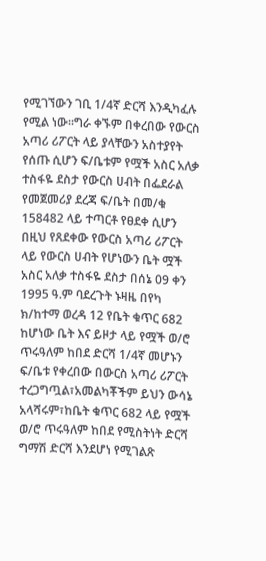የሚገኘውን ገቢ 1/4ኛ ድርሻ እንዲካፈሉ የሚል ነው፡፡ግራ ቀኙም በቀረበው የውርስ አጣሪ ሪፖርት ላይ ያላቸውን አስተያየት የሰጡ ሲሆን ፍ/ቤቱም የሟች አስር አለቃ ተስፋዬ ደስታ የውርስ ሀብት በፌደራል የመጀመሪያ ደረጃ ፍ/ቤት በመ/ቁ 158482 ላይ ተጣርቶ የፀደቀ ሲሆን በዚህ የጸደቀው የውርስ አጣሪ ሪፖርት ላይ የውርስ ሀብት የሆነውን ቤት ሟች አስር አለቃ ተስፋዬ ደስታ በሰኔ 09 ቀን 1995 ዓ.ም ባደረጉት ኑዛዜ በየካ ክ/ከተማ ወረዳ 12 የቤት ቁጥር 682 ከሆነው ቤት እና ይዞታ ላይ የሟች ወ/ሮ ጥሩዓለም ከበደ ድርሻ 1/4ኛ መሆኑን ፍ/ቤቱ የቀረበው በውርስ አጣሪ ሪፖርት ተረጋግጧል፣አመልካቾችም ይህን ውሳኔ አላሻሩም፣ከቤት ቁጥር 682 ላይ የሟች ወ/ሮ ጥሩዓለም ከበደ የሚስትነት ድርሻ ግማሽ ድርሻ እንደሆነ የሚገልጽ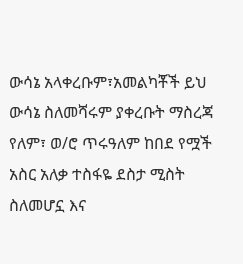ውሳኔ አላቀረቡም፣አመልካቾች ይህ ውሳኔ ስለመሻሩም ያቀረቡት ማስረጃ የለም፣ ወ/ሮ ጥሩዓለም ከበደ የሟች አስር አለቃ ተስፋዬ ደስታ ሚስት ስለመሆኗ እና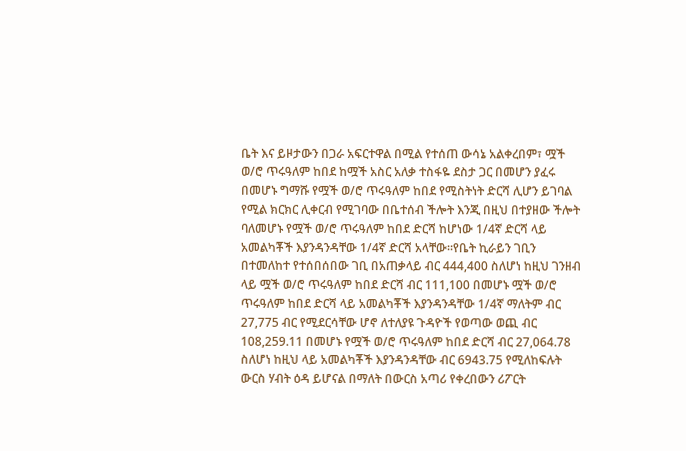ቤት እና ይዞታውን በጋራ አፍርተዋል በሚል የተሰጠ ውሳኔ አልቀረበም፣ ሟች ወ/ሮ ጥሩዓለም ከበደ ከሟች አስር አለቃ ተስፋዬ ደስታ ጋር በመሆን ያፈሩ በመሆኑ ግማሹ የሟች ወ/ሮ ጥሩዓለም ከበደ የሚስትነት ድርሻ ሊሆን ይገባል የሚል ክርክር ሊቀርብ የሚገባው በቤተሰብ ችሎት እንጂ በዚህ በተያዘው ችሎት ባለመሆኑ የሟች ወ/ሮ ጥሩዓለም ከበደ ድርሻ ከሆነው 1/4ኛ ድርሻ ላይ አመልካቾች እያንዳንዳቸው 1/4ኛ ድርሻ አላቸው።የቤት ኪራይን ገቢን በተመለከተ የተሰበሰበው ገቢ በአጠቃላይ ብር 444,400 ስለሆነ ከዚህ ገንዘብ ላይ ሟች ወ/ሮ ጥሩዓለም ከበደ ድርሻ ብር 111,100 በመሆኑ ሟች ወ/ሮ ጥሩዓለም ከበደ ድርሻ ላይ አመልካቾች እያንዳንዳቸው 1/4ኛ ማለትም ብር 27,775 ብር የሚደርሳቸው ሆኖ ለተለያዩ ጉዳዮች የወጣው ወጪ ብር 108,259.11 በመሆኑ የሟች ወ/ሮ ጥሩዓለም ከበደ ድርሻ ብር 27,064.78 ስለሆነ ከዚህ ላይ አመልካቾች እያንዳንዳቸው ብር 6943.75 የሚለከፍሉት ውርስ ሃብት ዕዳ ይሆናል በማለት በውርስ አጣሪ የቀረበውን ሪፖርት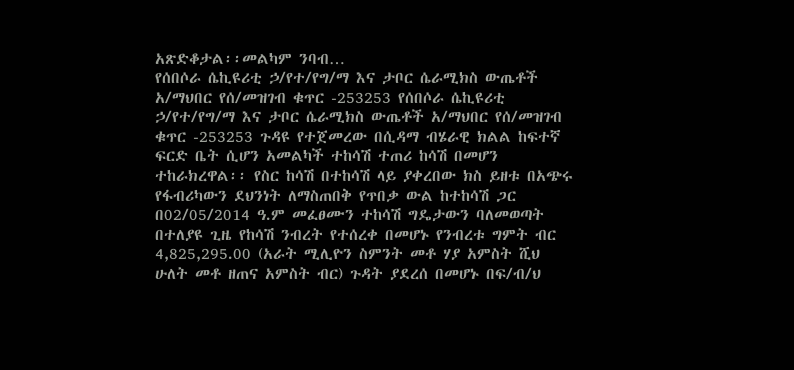አጽድቆታል፡፡መልካም ንባብ…
የሰበሶራ ሴኪዩሪቲ ኃ/የተ/የግ/ማ እና ታቦር ሴራሚክስ ውጤቶች አ/ማህበር የሰ/መዝገብ ቁጥር -253253 የሰበሶራ ሴኪዩሪቲ ኃ/የተ/የግ/ማ እና ታቦር ሴራሚክስ ውጤቶች አ/ማህበር የሰ/መዝገብ ቁጥር -253253 ጉዳዩ የተጀመረው በሲዳማ ብሄራዊ ክልል ከፍተኛ ፍርድ ቤት ሲሆን አመልካች ተከሳሽ ተጠሪ ከሳሽ በመሆን ተከራክረዋል፡፡ የስር ከሳሽ በተከሳሽ ላይ ያቀረበው ክስ ይዘቱ በአጭሩ የፋብሪካውን ደህንነት ለማስጠበቅ የጥበቃ ውል ከተከሳሽ ጋር በ02/05/2014 ዓ.ም መፈፀሙን ተከሳሽ ግዴታውን ባለመወጣት በተለያዩ ጊዜ የከሳሽ ንብረት የተሰረቀ በመሆኑ የንብረቱ ግምት ብር 4,825,295.00 (አራት ሚሊዮን ስምንት መቶ ሃያ አምስት ሺህ ሁለት መቶ ዘጠና አምስት ብር) ጉዳት ያደረሰ በመሆኑ በፍ/ብ/ህ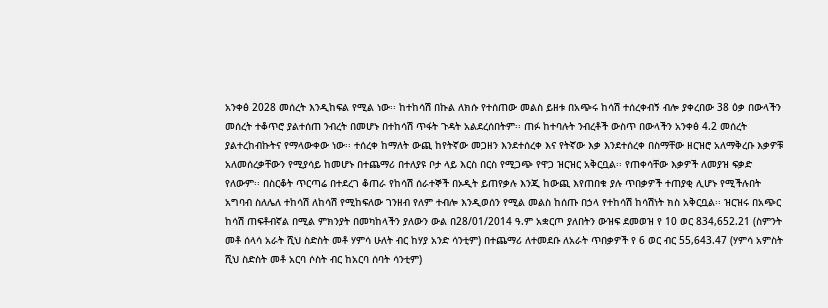አንቀፅ 2028 መሰረት እንዲከፍል የሚል ነው፡፡ ከተከሳሽ በኩል ለክሱ የተሰጠው መልስ ይዘቱ በአጭሩ ከሳሽ ተሰረቀብኝ ብሎ ያቀረበው 38 ዕቃ በውላችን መሰረት ተቆጥሮ ያልተሰጠ ንብረት በመሆኑ በተከሳሽ ጥፋት ጉዳት አልደረሰበትም፡፡ ጠፉ ከተባሉት ንብረቶች ውስጥ በውላችን አንቀፅ 4.2 መሰረት ያልተረከብኩትና የማላውቀው ነው፡፡ ተሰረቀ ከማለት ውጪ ከየትኛው መጋዘን እንደተሰረቀ እና የትኛው እቃ እንደተሰረቀ በስማቸው ዘርዝሮ አለማቅረቡ እቃዎቹ አለመሰረቃቸውን የሚያሳይ ከመሆኑ በተጨማሪ በተለያዩ ቦታ ላይ እርስ በርስ የሚጋጭ የዋጋ ዝርዝር አቅርቧል፡፡ የጠቀሳቸው እቃዎች ለመያዝ ፍቃድ የለውም፡፡ በስርቆት ጥርጣሬ በተደረገ ቆጠራ የከሳሽ ሰራተኞች በኦዲት ይጠየቃሉ እንጂ ከውጪ እየጠበቁ ያሉ ጥበቃዎች ተጠያቂ ሊሆኑ የሚችሉበት አግባብ ስለሌለ ተከሳሽ ለከሳሽ የሚከፍለው ገንዘብ የለም ተብሎ እንዲወሰን የሚል መልስ ከሰጡ በኃላ የተከሳሽ ከሳሽነት ክስ አቅርቧል፡፡ ዝርዝሩ በአጭር ከሳሽ ጠፍቶብኛል በሚል ምክንያት በመካከላችን ያለውን ውል በ28/01/2014 ዓ.ም አቋርጦ ያለበትን ውዝፍ ደመወዝ የ 10 ወር 834,652.21 (ስምንት መቶ ሰላሳ አራት ሺህ ስድስት መቶ ሃምሳ ሁለት ብር ከሃያ አንድ ሳንቲም) በተጨማሪ ለተመደቡ ለአራት ጥበቃዎች የ 6 ወር ብር 55,643.47 (ሃምሳ አምስት ሺህ ስድስት መቶ አርባ ሶስት ብር ከአርባ ሰባት ሳንቲም)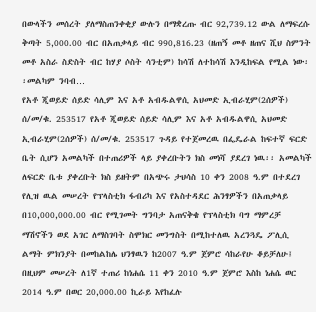በውላችን መሰረት ያለማስጠንቀቂያ ውሉን በማቋረጡ ብር 92,739.12 ውል ለማፍረሱ ቅጣት 5,000.00 ብር በአጠቃላይ ብር 990,816.23 (ዘጠኝ መቶ ዘጠና ሺህ ስምንት መቶ አስራ ስድስት ብር ከሃያ ሶስት ሳንቲም) ከሳሽ ለተከሳሽ እንዲከፍል የሚል ነው፡፡መልካም ንባብ…
የአቶ ጂወይድ ሰይድ ሳሊም እና አቶ አብዱልዋሲ አህመድ ኢብራሂም(2ሰዎች) ሰ/መ/ቁ. 253517 የአቶ ጂወይድ ሰይድ ሳሊም እና አቶ አብዱልዋሲ አህመድ ኢብራሂም(2ሰዎች) ሰ/መ/ቁ. 253517 ጉዳይ የተጀመረዉ በፌዴራል ከፍተኛ ፍርድ ቤት ሲሆን አመልካች በተጠሪዎች ላይ ያቀረቡትን ክስ መነሻ ያደረገ ነዉ፡፡ አመልካች ለፍርድ ቤቱ ያቀረቡት ክስ ይዘትም በአጭሩ ታህሳስ 10 ቀን 2008 ዓ.ም በተደረገ የሊዝ ዉል መሠረት የፕላስቲክ ፋብሪካ እና የአስተዳደር ሕንፃዎችን በአጠቃላይ በ10,000,000.00 ብር የሚገመት ግንባታ አጠናቅቄ የፕላስቲክ ባግ ማምረቻ ማሽኖችን ወደ አገር ለማስገባት ስሞክር መንግስት በሚከተለዉ አረንጓዴ ፖሊሲ ልማት ምክንያት በመከልከሌ ህንፃዉን ከ2007 ዓ.ም ጀምሮ ሳከራየሁ ቆይቻለሁ፤ በዚህም መሠረት ለ1ኛ ተጠሪ ከነሐሴ 11 ቀን 2010 ዓ.ም ጀምሮ እስከ ነሐሴ ወር 2014 ዓ.ም በወር 20,000.00 ኪራይ እየከፈሉ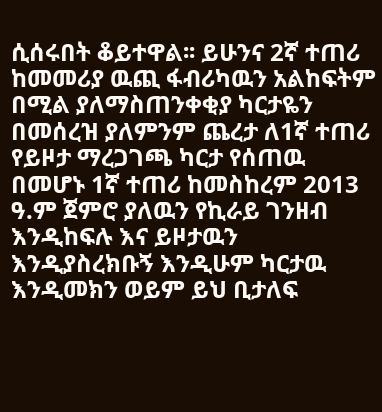ሲሰሩበት ቆይተዋል፡፡ ይሁንና 2ኛ ተጠሪ ከመመሪያ ዉጪ ፋብሪካዉን አልከፍትም በሚል ያለማስጠንቀቂያ ካርታዬን በመሰረዝ ያለምንም ጨረታ ለ1ኛ ተጠሪ የይዞታ ማረጋገጫ ካርታ የሰጠዉ በመሆኑ 1ኛ ተጠሪ ከመስከረም 2013 ዓ.ም ጀምሮ ያለዉን የኪራይ ገንዘብ እንዲከፍሉ እና ይዞታዉን እንዲያስረክቡኝ እንዲሁም ካርታዉ እንዲመክን ወይም ይህ ቢታለፍ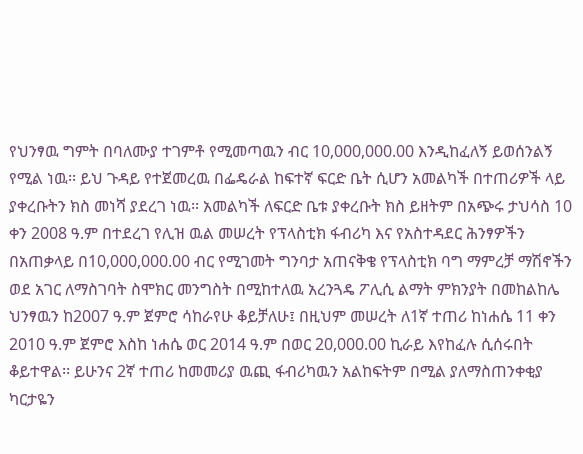የህንፃዉ ግምት በባለሙያ ተገምቶ የሚመጣዉን ብር 10,000,000.00 እንዲከፈለኝ ይወሰንልኝ የሚል ነዉ፡፡ ይህ ጉዳይ የተጀመረዉ በፌዴራል ከፍተኛ ፍርድ ቤት ሲሆን አመልካች በተጠሪዎች ላይ ያቀረቡትን ክስ መነሻ ያደረገ ነዉ፡፡ አመልካች ለፍርድ ቤቱ ያቀረቡት ክስ ይዘትም በአጭሩ ታህሳስ 10 ቀን 2008 ዓ.ም በተደረገ የሊዝ ዉል መሠረት የፕላስቲክ ፋብሪካ እና የአስተዳደር ሕንፃዎችን በአጠቃላይ በ10,000,000.00 ብር የሚገመት ግንባታ አጠናቅቄ የፕላስቲክ ባግ ማምረቻ ማሽኖችን ወደ አገር ለማስገባት ስሞክር መንግስት በሚከተለዉ አረንጓዴ ፖሊሲ ልማት ምክንያት በመከልከሌ ህንፃዉን ከ2007 ዓ.ም ጀምሮ ሳከራየሁ ቆይቻለሁ፤ በዚህም መሠረት ለ1ኛ ተጠሪ ከነሐሴ 11 ቀን 2010 ዓ.ም ጀምሮ እስከ ነሐሴ ወር 2014 ዓ.ም በወር 20,000.00 ኪራይ እየከፈሉ ሲሰሩበት ቆይተዋል፡፡ ይሁንና 2ኛ ተጠሪ ከመመሪያ ዉጪ ፋብሪካዉን አልከፍትም በሚል ያለማስጠንቀቂያ ካርታዬን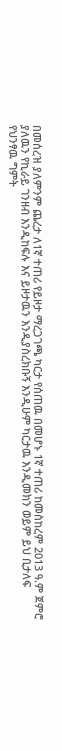በመሰረዝ ያለምንም ጨረታ ለ1ኛ ተጠሪ የይዞታ ማረጋገጫ ካርታ የሰጠዉ በመሆኑ 1ኛ ተጠሪ ከመስከረም 2013 ዓ.ም ጀምሮ ያለዉን የኪራይ ገንዘብ እንዲከፍሉ እና ይዞታዉን እንዲያስረክቡኝ እንዲሁም ካርታዉ እንዲመክን ወይም ይህ ቢታለፍ የህንፃዉ ግምት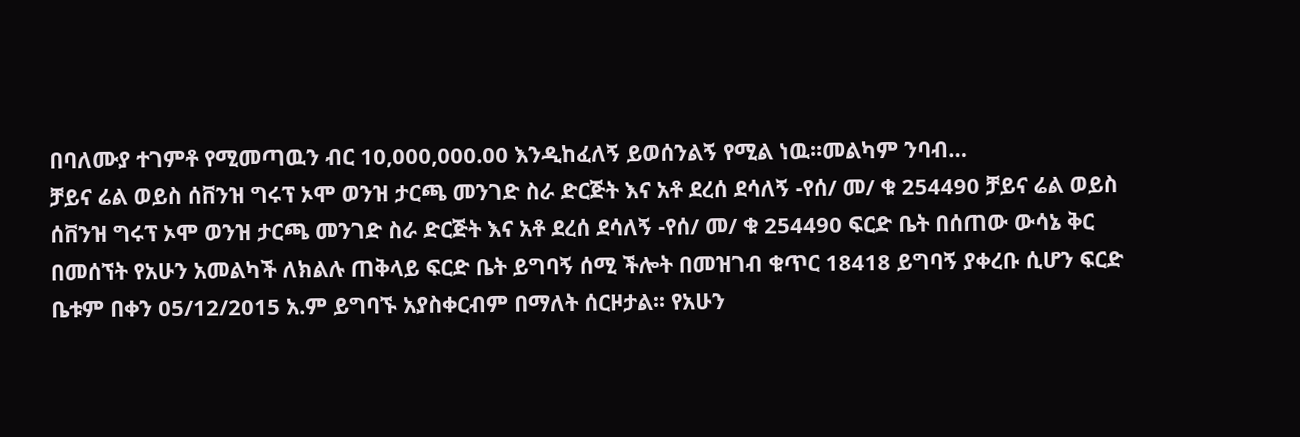በባለሙያ ተገምቶ የሚመጣዉን ብር 10,000,000.00 እንዲከፈለኝ ይወሰንልኝ የሚል ነዉ፡፡መልካም ንባብ…
ቻይና ሬል ወይስ ሰቨንዝ ግሩፕ ኦሞ ወንዝ ታርጫ መንገድ ስራ ድርጅት እና አቶ ደረሰ ደሳለኝ -የሰ/ መ/ ቁ 254490 ቻይና ሬል ወይስ ሰቨንዝ ግሩፕ ኦሞ ወንዝ ታርጫ መንገድ ስራ ድርጅት እና አቶ ደረሰ ደሳለኝ -የሰ/ መ/ ቁ 254490 ፍርድ ቤት በሰጠው ውሳኔ ቅር በመሰኘት የአሁን አመልካች ለክልሉ ጠቅላይ ፍርድ ቤት ይግባኝ ሰሚ ችሎት በመዝገብ ቁጥር 18418 ይግባኝ ያቀረቡ ሲሆን ፍርድ ቤቱም በቀን 05/12/2015 አ.ም ይግባኙ አያስቀርብም በማለት ሰርዞታል፡፡ የአሁን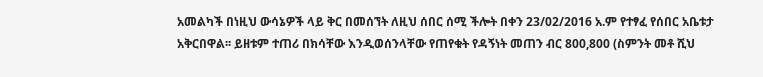አመልካች በነዚህ ውሳኔዎች ላይ ቅር በመሰኘት ለዚህ ሰበር ሰሚ ችሎት በቀን 23/02/2016 አ.ም የተፃፈ የሰበር አቤቱታ አቅርበዋል፡፡ ይዘቱም ተጠሪ በክሳቸው እንዲወሰንላቸው የጠየቁት የዳኝነት መጠን ብር 800,800 (ስምንት መቶ ሺህ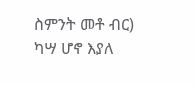ስምንት መቶ ብር) ካሣ ሆኖ እያለ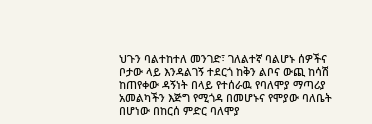ህጉን ባልተከተለ መንገድ፣ ገለልተኛ ባልሆኑ ሰዎችና ቦታው ላይ እንዳልገኝ ተደርጎ ከቅን ልቦና ውጪ ከሳሽ ከጠየቀው ዳኝነት በላይ የተሰራዉ የባለሞያ ማጣሪያ አመልካችን እጅግ የሚጎዳ በመሆኑና የሞያው ባለቤት በሆነው በከርሰ ምድር ባለሞያ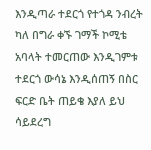እንዲጣራ ተደርጎ የተጎዳ ንብረት ካለ በግራ ቀኙ ገማች ኮሚቴ አባላት ተመርጠው እንዲገምቱ ተደርጎ ውሳኔ እንዲሰጠኝ በስር ፍርድ ቤት ጠይቄ እያለ ይህ ሳይደረግ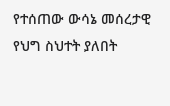የተሰጠው ውሳኔ መሰረታዊ የህግ ስህተት ያለበት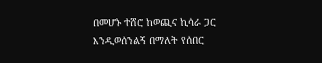በመሆኑ ተሸሮ ከወጪና ኪሳራ ጋር እንዲወሰንልኝ በማለት የሰበር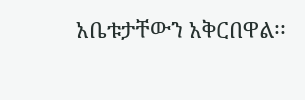አቤቱታቸውን አቅርበዋል፡፡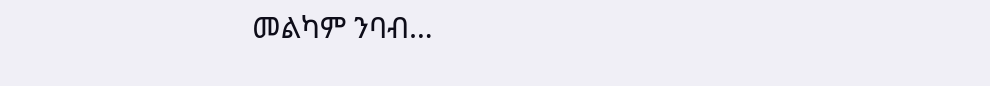መልካም ንባብ…